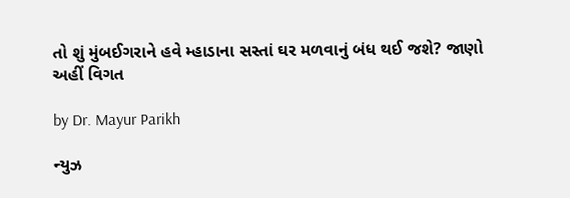તો શું મુંબઈગરાને હવે મ્હાડાના સસ્તાં ઘર મળવાનું બંધ થઈ જશે? જાણો અહીં વિગત

by Dr. Mayur Parikh

ન્યુઝ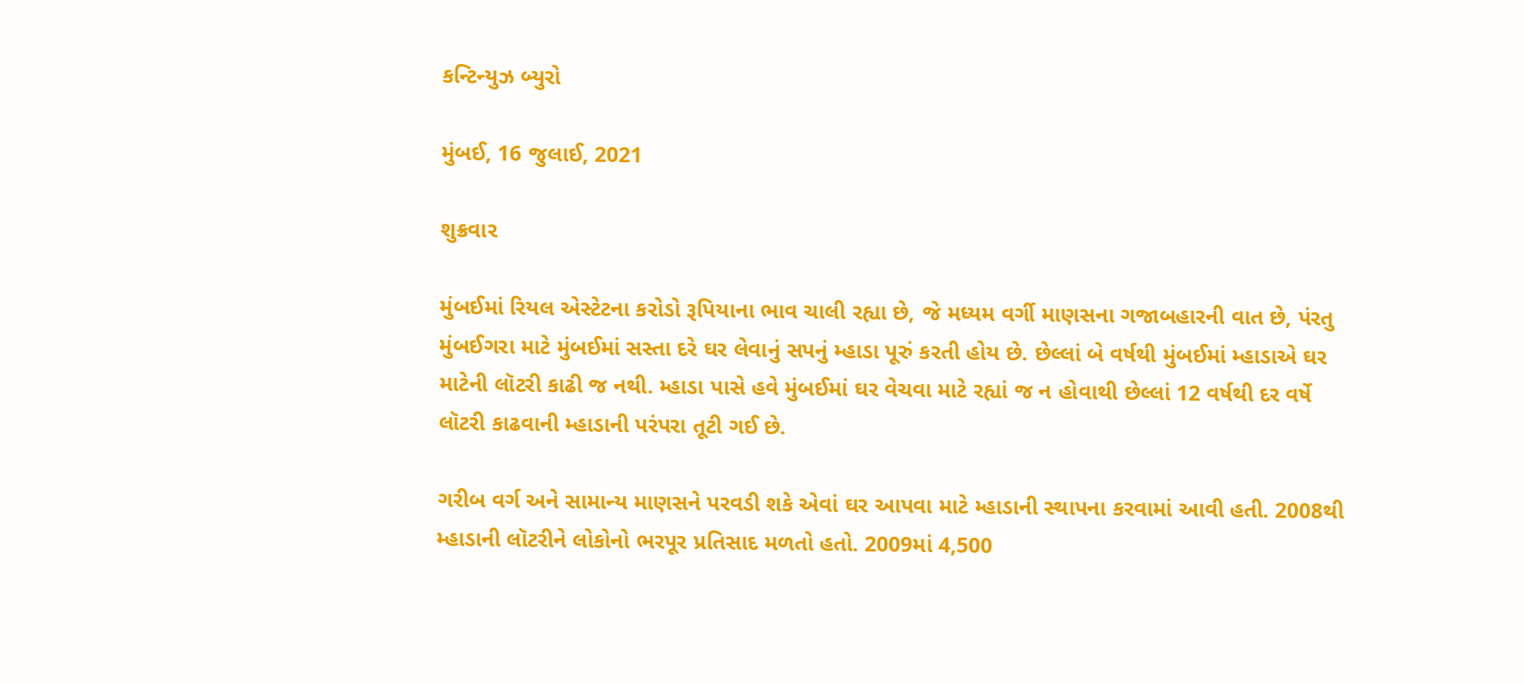કન્ટિન્યુઝ બ્યુરો

મુંબઈ, 16 જુલાઈ, 2021

શુક્રવાર

મુંબઈમાં રિયલ એસ્ટેટના કરોડો રૂપિયાના ભાવ ચાલી રહ્યા છે, જે મધ્યમ વર્ગી માણસના ગજાબહારની વાત છે, પંરતુ મુંબઈગરા માટે મુંબઈમાં સસ્તા દરે ઘર લેવાનું સપનું મ્હાડા પૂરું કરતી હોય છે. છેલ્લાં બે વર્ષથી મુંબઈમાં મ્હાડાએ ઘર માટેની લૉટરી કાઢી જ નથી. મ્હાડા પાસે હવે મુંબઈમાં ઘર વેચવા માટે રહ્યાં જ ન હોવાથી છેલ્લાં 12 વર્ષથી દર વર્ષે લૉટરી કાઢવાની મ્હાડાની પરંપરા તૂટી ગઈ છે.

ગરીબ વર્ગ અને સામાન્ય માણસને પરવડી શકે એવાં ઘર આપવા માટે મ્હાડાની સ્થાપના કરવામાં આવી હતી. 2008થી મ્હાડાની લૉટરીને લોકોનો ભરપૂર પ્રતિસાદ મળતો હતો. 2009માં 4,500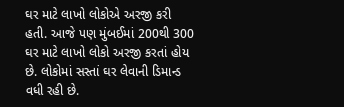ઘર માટે લાખો લોકોએ અરજી કરી હતી. આજે પણ મુંબઈમાં 200થી 300 ઘર માટે લાખો લોકો અરજી કરતાં હોય છે. લોકોમાં સસ્તાં ઘર લેવાની ડિમાન્ડ વધી રહી છે.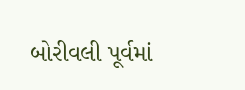બોરીવલી પૂર્વમાં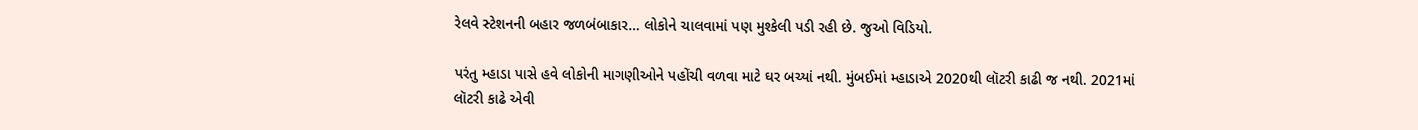રેલવે સ્ટેશનની બહાર જળબંબાકાર… લોકોને ચાલવામાં પણ મુશ્કેલી પડી રહી છે. જુઓ વિડિયો.

પરંતુ મ્હાડા પાસે હવે લોકોની માગણીઓને પહોંચી વળવા માટે ઘર બચ્યાં નથી. મુંબઈમાં મ્હાડાએ 2020થી લૉટરી કાઢી જ નથી. 2021માં લૉટરી કાઢે એવી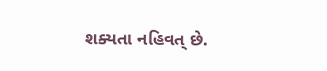શક્યતા નહિવત્ છે.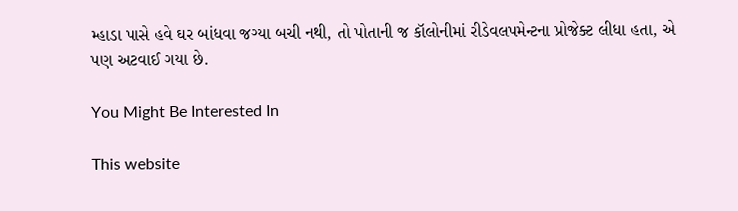મ્હાડા પાસે હવે ઘર બાંધવા જગ્યા બચી નથી, તો પોતાની જ કૉલોનીમાં રીડેવલપમેન્ટના પ્રોજેક્ટ લીધા હતા, એ પણ અટવાઈ ગયા છે.

You Might Be Interested In

This website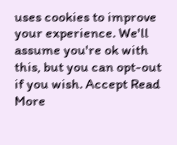uses cookies to improve your experience. We'll assume you're ok with this, but you can opt-out if you wish. Accept Read More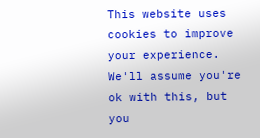This website uses cookies to improve your experience. We'll assume you're ok with this, but you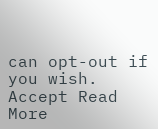can opt-out if you wish. Accept Read More